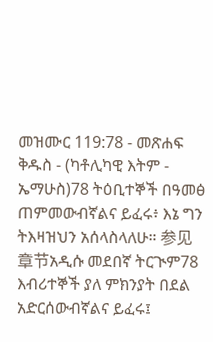መዝሙር 119:78 - መጽሐፍ ቅዱስ - (ካቶሊካዊ እትም - ኤማሁስ)78 ትዕቢተኞች በዓመፅ ጠምመውብኛልና ይፈሩ፥ እኔ ግን ትእዛዝህን አሰላስላለሁ። 参见章节አዲሱ መደበኛ ትርጒም78 እብሪተኞች ያለ ምክንያት በደል አድርሰውብኛልና ይፈሩ፤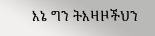እኔ ግን ትእዛዞችህን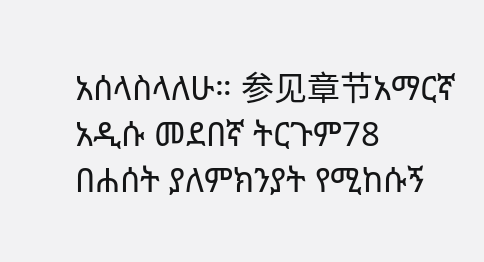አሰላስላለሁ። 参见章节አማርኛ አዲሱ መደበኛ ትርጉም78 በሐሰት ያለምክንያት የሚከሱኝ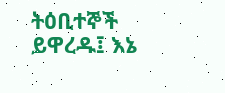ትዕቢተኞች ይዋረዱ፤ እኔ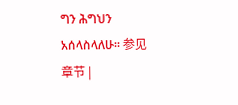ግን ሕግህን አሰላስላለሁ። 参见章节 |